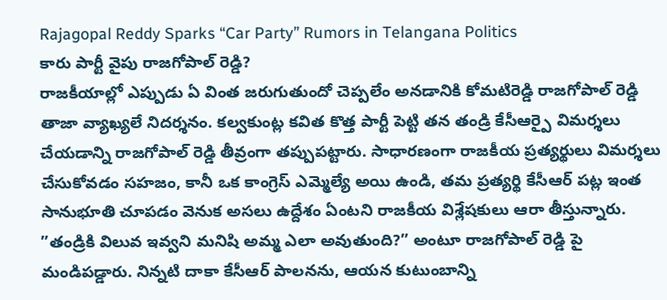Rajagopal Reddy Sparks “Car Party” Rumors in Telangana Politics
కారు పార్టీ వైపు రాజగోపాల్ రెడ్డి?
రాజకీయాల్లో ఎప్పుడు ఏ వింత జరుగుతుందో చెప్పలేం అనడానికి కోమటిరెడ్డి రాజగోపాల్ రెడ్డి తాజా వ్యాఖ్యలే నిదర్శనం. కల్వకుంట్ల కవిత కొత్త పార్టీ పెట్టి తన తండ్రి కేసీఆర్పై విమర్శలు చేయడాన్ని రాజగోపాల్ రెడ్డి తీవ్రంగా తప్పుపట్టారు. సాధారణంగా రాజకీయ ప్రత్యర్థులు విమర్శలు చేసుకోవడం సహజం, కానీ ఒక కాంగ్రెస్ ఎమ్మెల్యే అయి ఉండి, తమ ప్రత్యర్థి కేసీఆర్ పట్ల ఇంత సానుభూతి చూపడం వెనుక అసలు ఉద్దేశం ఏంటని రాజకీయ విశ్లేషకులు ఆరా తీస్తున్నారు.
”తండ్రికి విలువ ఇవ్వని మనిషి అమ్మ ఎలా అవుతుంది?” అంటూ రాజగోపాల్ రెడ్డి పై మండిపడ్డారు. నిన్నటి దాకా కేసీఆర్ పాలనను, ఆయన కుటుంబాన్ని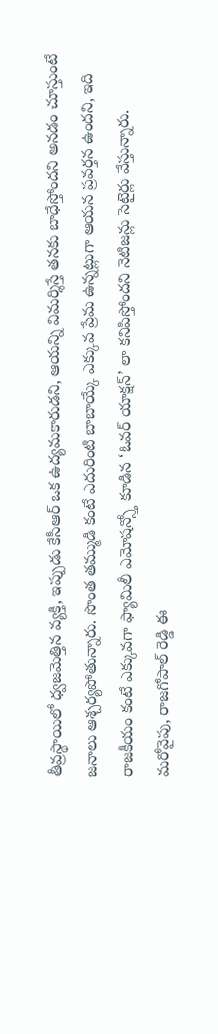తీవ్రస్థాయిలో ధ్వజమెత్తిన వ్యక్తి, ఇప్పుడు కేసీఆర్ ఒక ఉద్యమకారుడని, ఆయన్ని విమర్శిస్తే తనకు బాధేస్తోందని అనడం చూస్తుంటే జనాలు ఆశ్చర్యపోతున్నారు. సొంత తమ్ముడి కంటే ఎదురింటి బాబాయ్కే ఎక్కువ ప్రేమ ఉన్నట్లుగా ఆయన ప్రవర్తన ఉందని, ఇది రాజకీయం కంటే ఎక్కువగా ఫ్యామిలీ ఎమోషన్స్తో కూడిన ‘ఓవర్ యాక్షన్’ లా కనిపిస్తోందని నెటిజన్లు సెటైర్లు వేస్తున్నారు.
మరోవైపు, రాజగోపాల్ రెడ్డి ఈ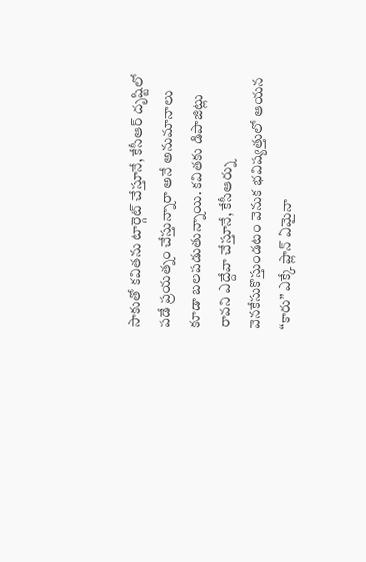సాకుతో కవితను టార్గెట్ చేస్తూనే, కేసీఆర్ దృష్టిలో పడే ప్రయత్నం చేస్తున్నారా అనే అనుమానాలు కూడా బలపడుతున్నాయి. కవితకు డిపాజిట్లు రావని ఎద్దేవా చేస్తూనే, కేసీఆర్ను వెనకేసుకొస్తుండటం వెనుక భవిష్యత్తులో ఆయన “కారు” ఎక్కే ప్లాన్ ఏమైనా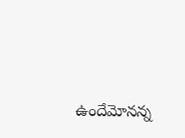ఉందేమోనన్న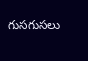గుసగుసలు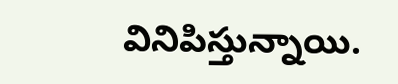వినిపిస్తున్నాయి.